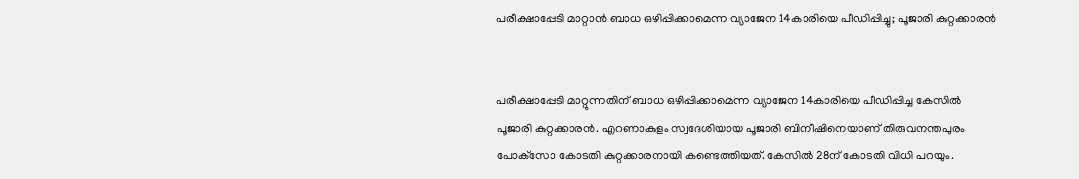പരീക്ഷാപ്പേടി മാറ്റാൻ ബാധ ഒഴിപ്പിക്കാമെന്ന വ്യാജേന 14കാരിയെ പീഡിപ്പിച്ചു; പൂജാരി കുറ്റക്കാരൻ


പരീക്ഷാപ്പേടി മാറ്റുന്നതിന് ബാധ ഒഴിപ്പിക്കാമെന്ന വ്യാജേന 14കാരിയെ പീഡിപ്പിച്ച കേസിൽ പൂജാരി കുറ്റക്കാരൻ. എറണാകുളം സ്വദേശിയായ പൂജാരി ബിനീഷിനെയാണ് തിരുവനന്തപുരം പോക്‌സോ കോടതി കുറ്റക്കാരനായി കണ്ടെത്തിയത്. കേസിൽ 28ന് കോടതി വിധി പറയും.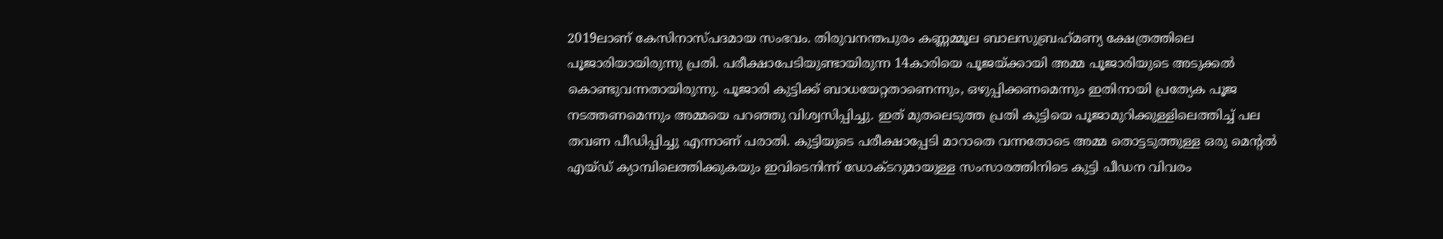2019ലാണ് കേസിനാസ്പദമായ സംഭവം. തിരുവനന്തപുരം കണ്ണമ്മൂല ബാലസുബ്രഹ്‌മണ്യ ക്ഷേത്രത്തിലെ പൂജാരിയായിരുന്നു പ്രതി. പരീക്ഷാപേടിയുണ്ടായിരുന്ന 14കാരിയെ പൂജയ്ക്കായി അമ്മ പൂജാരിയുടെ അടുക്കൽ കൊണ്ടുവന്നതായിരുന്നു. പൂജാരി കുട്ടിക്ക് ബാധയേറ്റതാണെന്നും, ഒഴുപ്പിക്കണമെന്നും ഇതിനായി പ്രത്യേക പൂജ നടത്തണമെന്നും അമ്മയെ പറഞ്ഞു വിശ്വസിപ്പിച്ചു. ഇത് മുതലെടുത്ത പ്രതി കുട്ടിയെ പൂജാമുറിക്കുള്ളിലെത്തിച്ച് പല തവണ പീഡിപ്പിച്ചു എന്നാണ് പരാതി. കുട്ടിയുടെ പരീക്ഷാപ്പേടി മാറാതെ വന്നതോടെ അമ്മ തൊട്ടടുത്തുള്ള ഒരു മെന്റൽ എയ്ഡ് ക്യാമ്പിലെത്തിക്കുകയും ഇവിടെനിന്ന് ഡോക്ടറുമായുള്ള സംസാരത്തിനിടെ കുട്ടി പീഡന വിവരം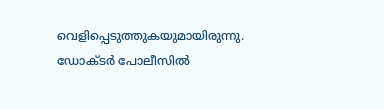വെളിപ്പെടുത്തുകയുമായിരുന്നു. ഡോക്ടർ പോലീസിൽ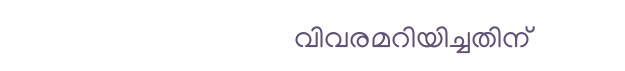വിവരമറിയിച്ചതിന്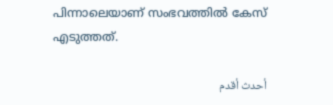പിന്നാലെയാണ് സംഭവത്തിൽ കേസ് എടുത്തത്.

أحدث أقدم